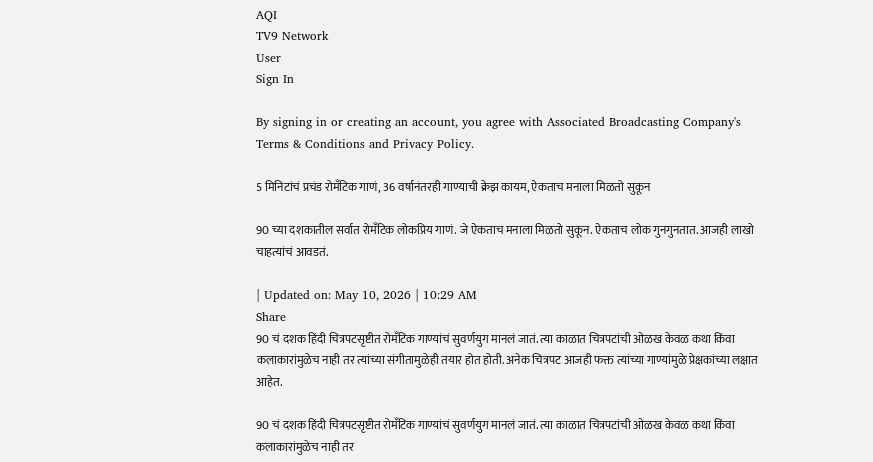AQI
TV9 Network
User
Sign In

By signing in or creating an account, you agree with Associated Broadcasting Company's Terms & Conditions and Privacy Policy.

5 मिनिटांचं प्रचंड रोमँटिक गाणं, 36 वर्षानंतरही गाण्याची क्रेझ कायम, ऐकताच मनाला मिळतो सुकून

90 च्या दशकातील सर्वात रोमँटिक लोकप्रिय गाणं. जे ऐकताच मनाला मिळतो सुकून. ऐकताच लोक गुनगुनतात. आजही लाखो चाहत्यांचं आवडतं.

| Updated on: May 10, 2026 | 10:29 AM
Share
90 चं दशक हिंदी चित्रपटसृष्टीत रोमँटिक गाण्यांचं सुवर्णयुग मानलं जातं. त्या काळात चित्रपटांची ओळख केवळ कथा किंवा कलाकारांमुळेच नाही तर त्यांच्या संगीतामुळेही तयार होत होती. अनेक चित्रपट आजही फक्त त्यांच्या गाण्यांमुळे प्रेक्षकांच्या लक्षात आहेत.

90 चं दशक हिंदी चित्रपटसृष्टीत रोमँटिक गाण्यांचं सुवर्णयुग मानलं जातं. त्या काळात चित्रपटांची ओळख केवळ कथा किंवा कलाकारांमुळेच नाही तर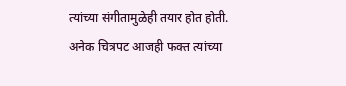त्यांच्या संगीतामुळेही तयार होत होती. अनेक चित्रपट आजही फक्त त्यांच्या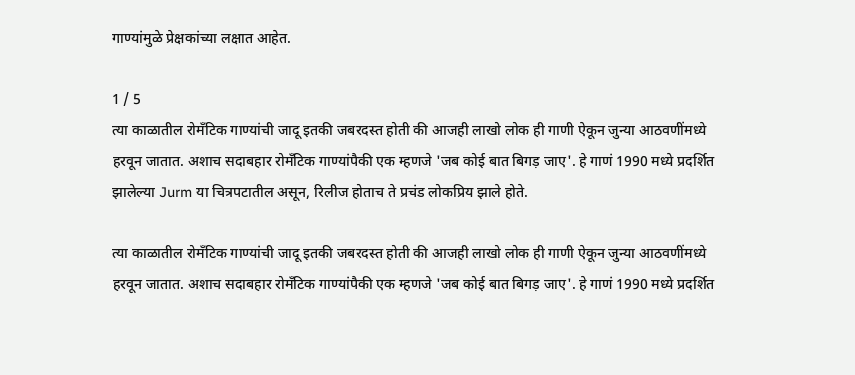गाण्यांमुळे प्रेक्षकांच्या लक्षात आहेत.

1 / 5
त्या काळातील रोमँटिक गाण्यांची जादू इतकी जबरदस्त होती की आजही लाखो लोक ही गाणी ऐकून जुन्या आठवणींमध्ये हरवून जातात. अशाच सदाबहार रोमँटिक गाण्यांपैकी एक म्हणजे 'जब कोई बात बिगड़ जाए'. हे गाणं 1990 मध्ये प्रदर्शित झालेल्या Jurm या चित्रपटातील असून, रिलीज होताच ते प्रचंड लोकप्रिय झाले होते.

त्या काळातील रोमँटिक गाण्यांची जादू इतकी जबरदस्त होती की आजही लाखो लोक ही गाणी ऐकून जुन्या आठवणींमध्ये हरवून जातात. अशाच सदाबहार रोमँटिक गाण्यांपैकी एक म्हणजे 'जब कोई बात बिगड़ जाए'. हे गाणं 1990 मध्ये प्रदर्शित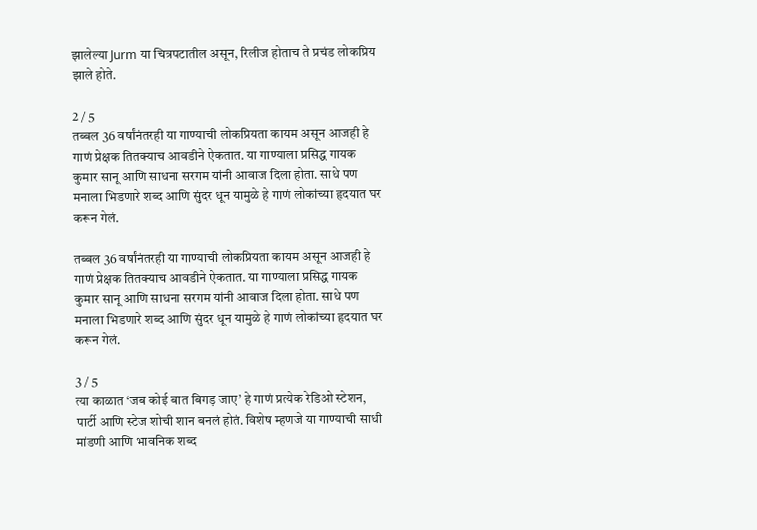झालेल्या Jurm या चित्रपटातील असून, रिलीज होताच ते प्रचंड लोकप्रिय झाले होते.

2 / 5
तब्बल 36 वर्षांनंतरही या गाण्याची लोकप्रियता कायम असून आजही हे गाणं प्रेक्षक तितक्याच आवडीने ऐकतात. या गाण्याला प्रसिद्ध गायक कुमार सानू आणि साधना सरगम यांनी आवाज दिला होता. साधे पण मनाला भिडणारे शब्द आणि सुंदर धून यामुळे हे गाणं लोकांच्या हृदयात घर करून गेलं.

तब्बल 36 वर्षांनंतरही या गाण्याची लोकप्रियता कायम असून आजही हे गाणं प्रेक्षक तितक्याच आवडीने ऐकतात. या गाण्याला प्रसिद्ध गायक कुमार सानू आणि साधना सरगम यांनी आवाज दिला होता. साधे पण मनाला भिडणारे शब्द आणि सुंदर धून यामुळे हे गाणं लोकांच्या हृदयात घर करून गेलं.

3 / 5
त्या काळात ‘जब कोई बात बिगड़ जाए’ हे गाणं प्रत्येक रेडिओ स्टेशन, पार्टी आणि स्टेज शोची शान बनलं होतं. विशेष म्हणजे या गाण्याची साधी मांडणी आणि भावनिक शब्द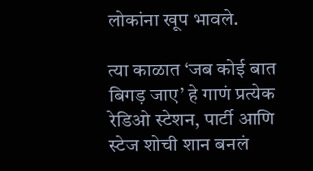लोकांना खूप भावले.

त्या काळात ‘जब कोई बात बिगड़ जाए’ हे गाणं प्रत्येक रेडिओ स्टेशन, पार्टी आणि स्टेज शोची शान बनलं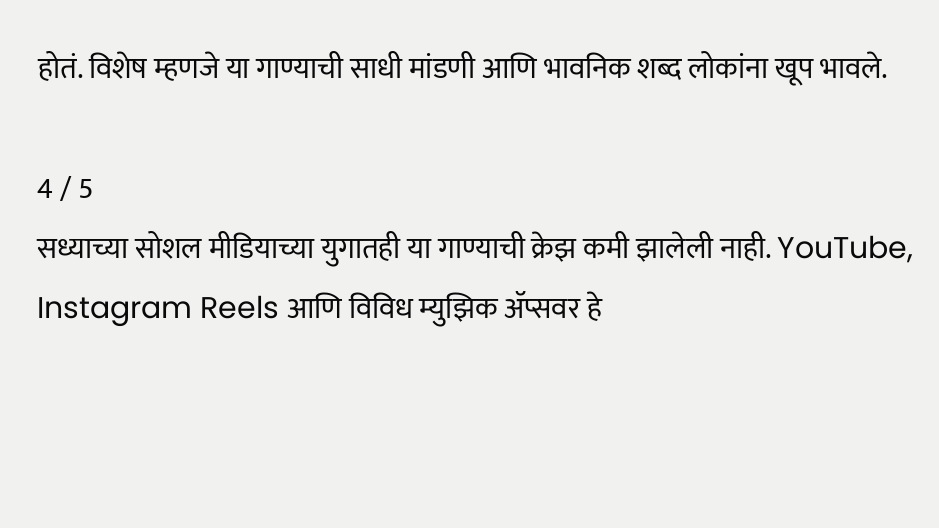होतं. विशेष म्हणजे या गाण्याची साधी मांडणी आणि भावनिक शब्द लोकांना खूप भावले.

4 / 5
सध्याच्या सोशल मीडियाच्या युगातही या गाण्याची क्रेझ कमी झालेली नाही. YouTube, Instagram Reels आणि विविध म्युझिक ॲप्सवर हे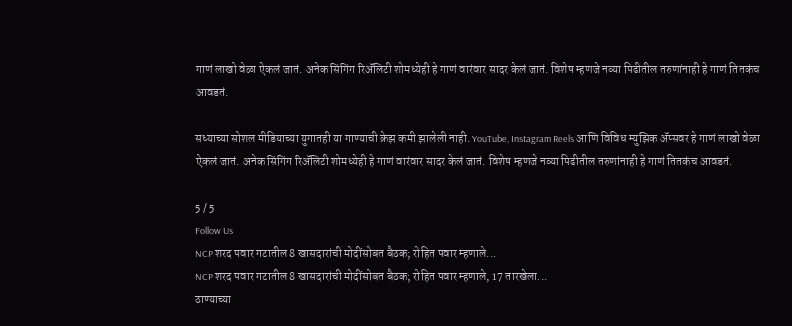गाणं लाखो वेळा ऐकलं जातं. अनेक सिंगिंग रिॲलिटी शोमध्येही हे गाणं वारंवार सादर केलं जातं. विशेष म्हणजे नव्या पिढीतील तरुणांनाही हे गाणं तितकंच आवडतं.

सध्याच्या सोशल मीडियाच्या युगातही या गाण्याची क्रेझ कमी झालेली नाही. YouTube, Instagram Reels आणि विविध म्युझिक ॲप्सवर हे गाणं लाखो वेळा ऐकलं जातं. अनेक सिंगिंग रिॲलिटी शोमध्येही हे गाणं वारंवार सादर केलं जातं. विशेष म्हणजे नव्या पिढीतील तरुणांनाही हे गाणं तितकंच आवडतं.

5 / 5
Follow Us
NCP शरद पवार गटातील 8 खासदारांची मोदींसोबत बैठक; रोहित पवार म्हणाले...
NCP शरद पवार गटातील 8 खासदारांची मोदींसोबत बैठक; रोहित पवार म्हणाले, 17 तारखेला...
ठाण्याच्या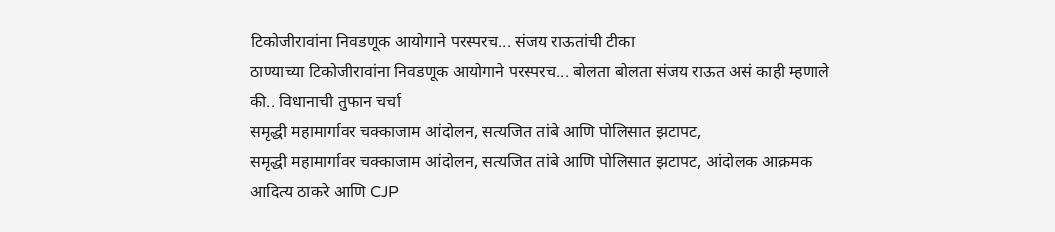टिकोजीरावांना निवडणूक आयोगाने परस्परच... संजय राऊतांची टीका
ठाण्याच्या टिकोजीरावांना निवडणूक आयोगाने परस्परच... बोलता बोलता संजय राऊत असं काही म्हणाले की.. विधानाची तुफान चर्चा
समृद्धी महामार्गावर चक्काजाम आंदोलन, सत्यजित तांबे आणि पोलिसात झटापट,
समृद्धी महामार्गावर चक्काजाम आंदोलन, सत्यजित तांबे आणि पोलिसात झटापट, आंदोलक आक्रमक
आदित्य ठाकरे आणि CJP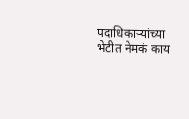पदाधिकाऱ्यांच्या भेटीत नेमकं काय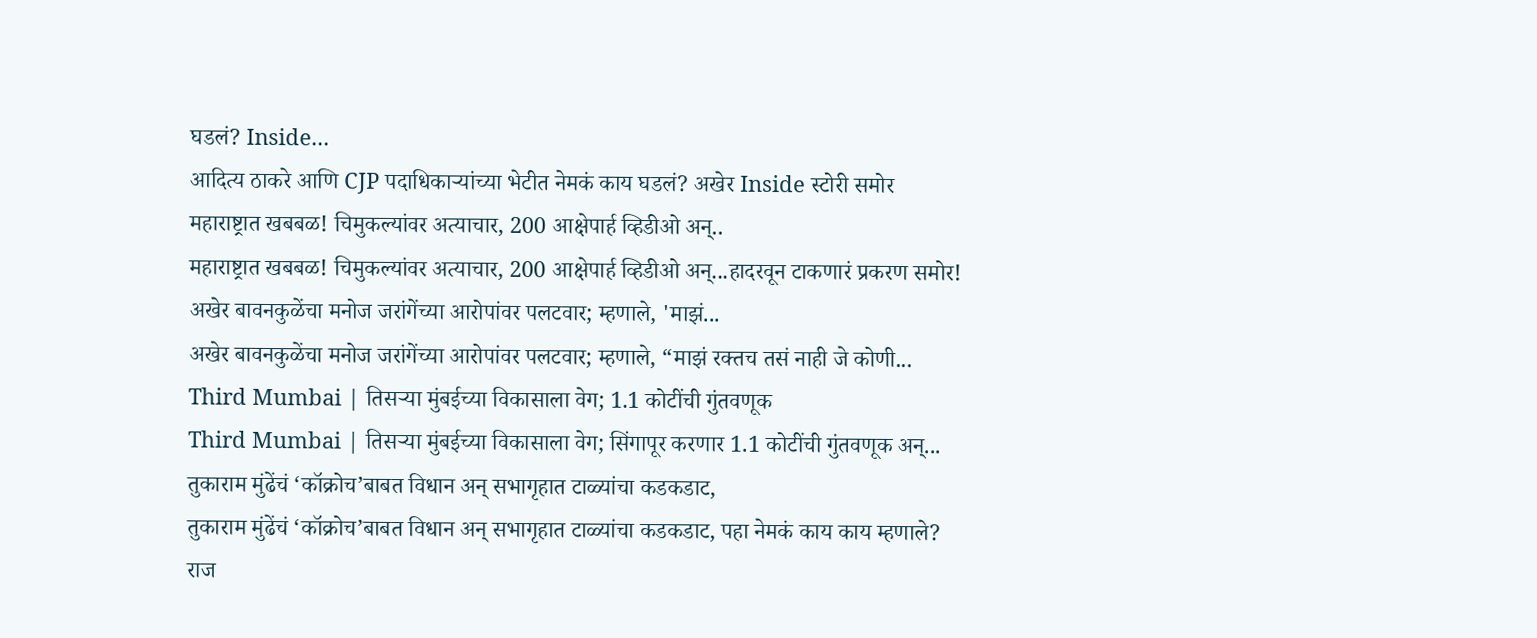घडलं? Inside...
आदित्य ठाकरे आणि CJP पदाधिकाऱ्यांच्या भेटीत नेमकं काय घडलं? अखेर Inside स्टोरी समोर
महाराष्ट्रात खबबळ! चिमुकल्यांवर अत्याचार, 200 आक्षेपार्ह व्हिडीओ अन्..
महाराष्ट्रात खबबळ! चिमुकल्यांवर अत्याचार, 200 आक्षेपार्ह व्हिडीओ अन्...हादरवून टाकणारं प्रकरण समोर!
अखेर बावनकुळेंचा मनोज जरांगेंच्या आरोपांवर पलटवार; म्हणाले, 'माझं...
अखेर बावनकुळेंचा मनोज जरांगेंच्या आरोपांवर पलटवार; म्हणाले, “माझं रक्तच तसं नाही जे कोणी...
Third Mumbai | तिसऱ्या मुंबईच्या विकासाला वेग; 1.1 कोटींची गुंतवणूक
Third Mumbai | तिसऱ्या मुंबईच्या विकासाला वेग; सिंगापूर करणार 1.1 कोटींची गुंतवणूक अन्...
तुकाराम मुंढेंचं ‘कॉक्रोच’बाबत विधान अन् सभागृहात टाळ्यांचा कडकडाट,
तुकाराम मुंढेंचं ‘कॉक्रोच’बाबत विधान अन् सभागृहात टाळ्यांचा कडकडाट, पहा नेमकं काय काय म्हणाले?
राज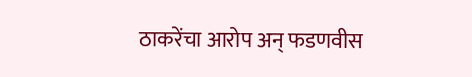ठाकरेंचा आरोप अन् फडणवीस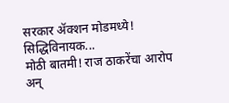सरकार ॲक्शन मोडमध्ये! सिद्धिविनायक...
मोठी बातमी! राज ठाकरेंचा आरोप अन्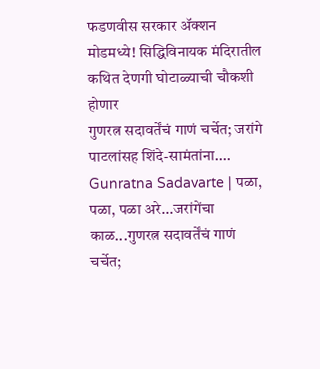फडणवीस सरकार ॲक्शन मोडमध्ये! सिद्धिविनायक मंदिरातील कथित देणगी घोटाळ्याची चौकशी होणार
गुणरत्न सदावर्तेंचं गाणं चर्चेत; जरांगे पाटलांसह शिंदे-सामंतांना....
Gunratna Sadavarte | पळा, पळा, पळा अरे...जरांगेंचा काळ...गुणरत्न सदावर्तेंचं गाणं चर्चेत;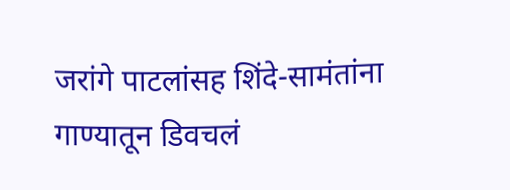जरांगे पाटलांसह शिंदे-सामंतांना गाण्यातून डिवचलं